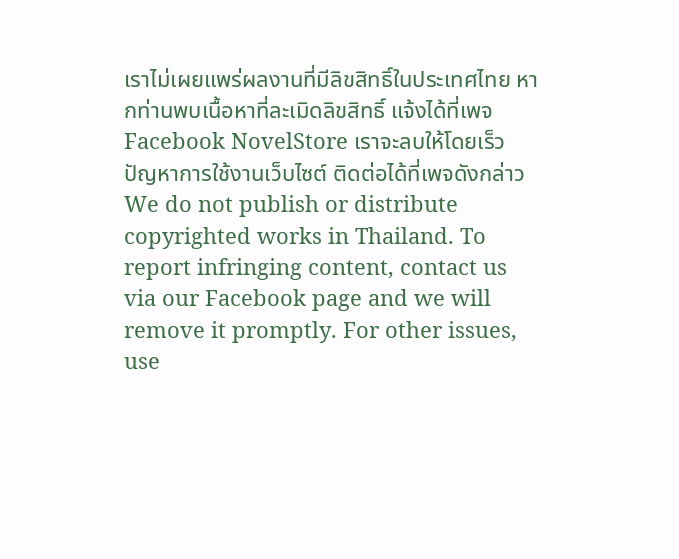เราไม่เผยแพร่ผลงานที่มีลิขสิทธิ์ในประเทศไทย หากท่านพบเนื้อหาที่ละเมิดลิขสิทธิ์ แจ้งได้ที่เพจ Facebook NovelStore เราจะลบให้โดยเร็ว
ปัญหาการใช้งานเว็บไซต์ ติดต่อได้ที่เพจดังกล่าว
We do not publish or distribute copyrighted works in Thailand. To report infringing content, contact us via our Facebook page and we will remove it promptly. For other issues, use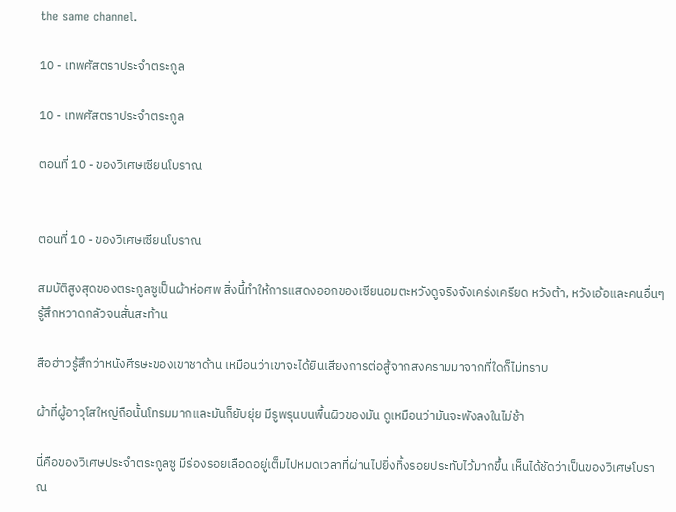the same channel.

10 - เทพศัสตราประจำตระกูล

10 - เทพศัสตราประจำตระกูล

ตอนที่ 10 - ของวิเศษเซียนโบราณ


ตอนที่ 10 - ของวิเศษเซียนโบราณ

สมบัติสูงสุดของตระกูลซูเป็นผ้าห่อศพ สิ่งนี้ทำให้การแสดงออกของเซียนอมตะหวังดูจริงจังเคร่งเครียด หวังต้า, หวังเอ้อและคนอื่นๆรู้สึกหวาดกลัวจนสั่นสะท้าน

สือฮ่าวรู้สึกว่าหนังศีรษะของเขาชาด้าน เหมือนว่าเขาจะได้ยินเสียงการต่อสู้จากสงครามมาจากที่ใดก็ไม่ทราบ

ผ้าที่ผู้อาวุโสใหญ่ถือนั้นโทรมมากและมันก็ยับยุ่ย มีรูพรุนบนพื้นผิวของมัน ดูเหมือนว่ามันจะพังลงในไม่ช้า

นี่คือของวิเศษประจำตระกูลซู มีร่องรอยเลือดอยู่เต็มไปหมดเวลาที่ผ่านไปยิ่งทิ้งรอยประทับไว้มากขึ้น เห็นได้ชัดว่าเป็นของวิเศษโบราณ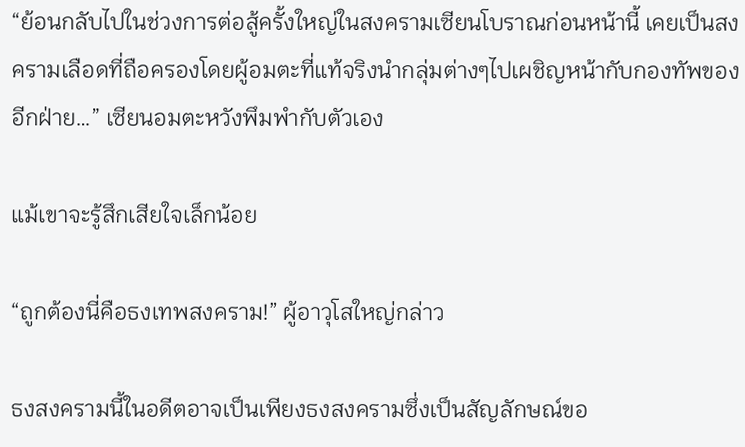“ย้อนกลับไปในช่วงการต่อสู้ครั้งใหญ่ในสงครามเซียนโบราณก่อนหน้านี้ เคยเป็นสงครามเลือดที่ถือครองโดยผู้อมตะที่แท้จริงนำกลุ่มต่างๆไปเผชิญหน้ากับกองทัพของอีกฝ่าย…” เซียนอมตะหวังพึมพำกับตัวเอง

แม้เขาจะรู้สึกเสียใจเล็กน้อย

“ถูกต้องนี่คือธงเทพสงคราม!” ผู้อาวุโสใหญ่กล่าว

ธงสงครามนี้ในอดีตอาจเป็นเพียงธงสงครามซึ่งเป็นสัญลักษณ์ขอ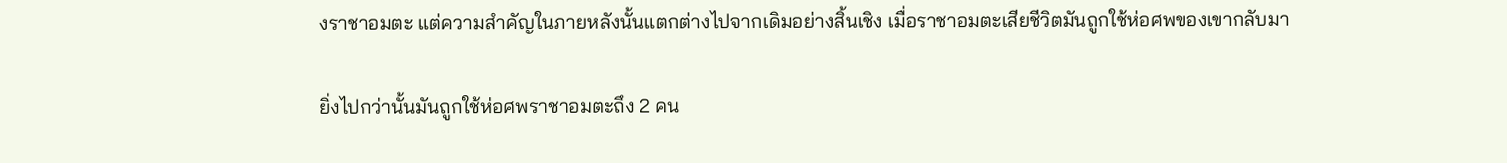งราชาอมตะ แต่ความสำคัญในภายหลังนั้นแตกต่างไปจากเดิมอย่างสิ้นเชิง เมื่อราชาอมตะเสียชีวิตมันถูกใช้ห่อศพของเขากลับมา

ยิ่งไปกว่านั้นมันถูกใช้ห่อศพราชาอมตะถึง 2 คน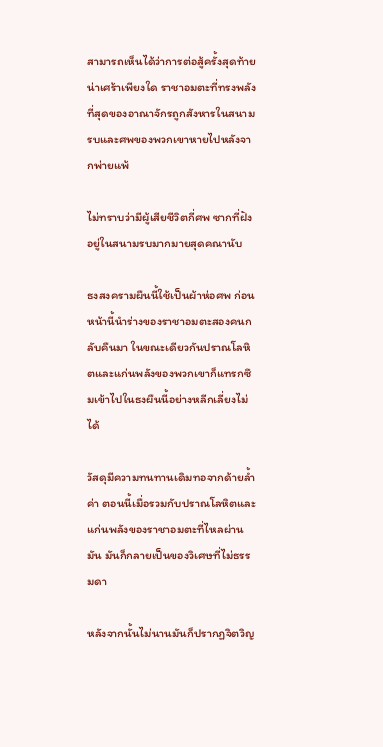สามารถเห็นได้ว่าการต่อสู้ครั้งสุดท้ายน่าเศร้าเพียงใด ราชาอมตะที่ทรงพลังที่สุดของอาณาจักรถูกสังหารในสนามรบและศพของพวกเขาหายไปหลังจากพ่ายแพ้

ไม่ทราบว่ามีผู้เสียชีวิตกี่ศพ ซากที่ฝังอยู่ในสนามรบมากมายสุดคณานับ

ธงสงครามผืนนี้ใช้เป็นผ้าห่อศพ ก่อนหน้านี้นำร่างของราชาอมตะสองคนกลับคืนมา ในขณะเดียวกันปราณโลหิตและแก่นพลังของพวกเขาก็แทรกซึมเข้าไปในธงผืนนี้อย่างหลีกเลี่ยงไม่ได้

วัสดุมีความทนทานเดิมทอจากด้ายล้ำค่า ตอนนี้เมื่อรวมกับปราณโลหิตและแก่นพลังของราชาอมตะที่ไหลผ่านมัน มันก็กลายเป็นของวิเศษที่ไม่ธรรมดา

หลังจากนั้นไม่นานมันก็ปรากฏจิตวิญ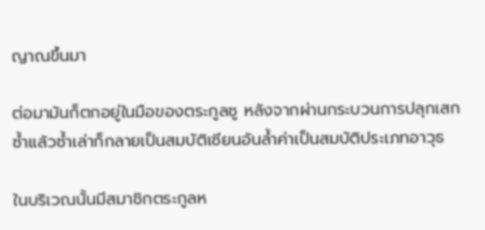ญาณขึ้นมา

ต่อมามันก็ตกอยู่ในมือของตระกูลซู หลังจากผ่านกระบวนการปลุกเสกซ้ำแล้วซ้ำเล่าก็กลายเป็นสมบัติเซียนอันล้ำค่าเป็นสมบัติประเภทอาวุธ

ในบริเวณนั้นมีสมาชิกตระกูลห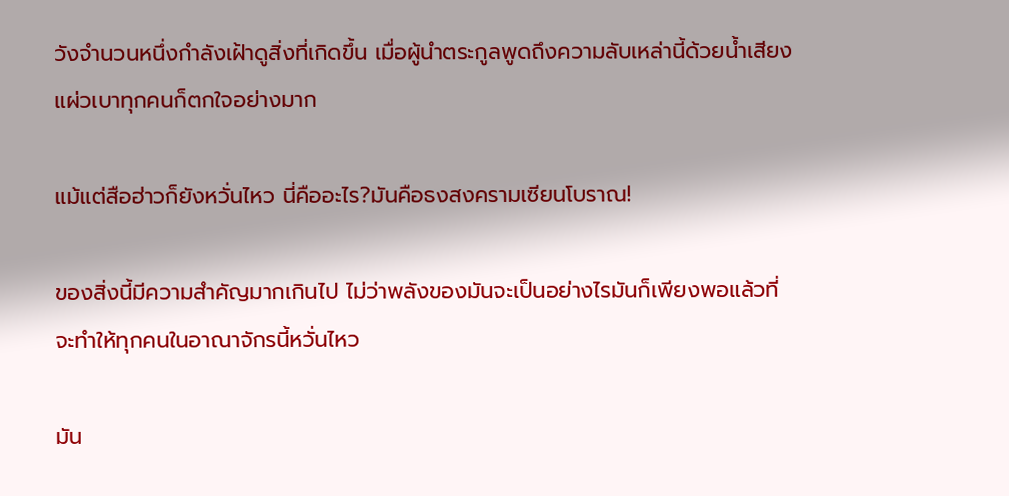วังจำนวนหนึ่งกำลังเฝ้าดูสิ่งที่เกิดขึ้น เมื่อผู้นำตระกูลพูดถึงความลับเหล่านี้ด้วยน้ำเสียงแผ่วเบาทุกคนก็ตกใจอย่างมาก

แม้แต่สือฮ่าวก็ยังหวั่นไหว นี่คืออะไร?มันคือธงสงครามเซียนโบราณ!

ของสิ่งนี้มีความสำคัญมากเกินไป ไม่ว่าพลังของมันจะเป็นอย่างไรมันก็เพียงพอแล้วที่จะทำให้ทุกคนในอาณาจักรนี้หวั่นไหว

มัน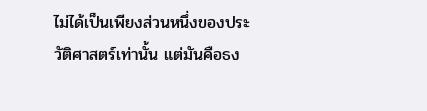ไม่ได้เป็นเพียงส่วนหนึ่งของประวัติศาสตร์เท่านั้น แต่มันคือธง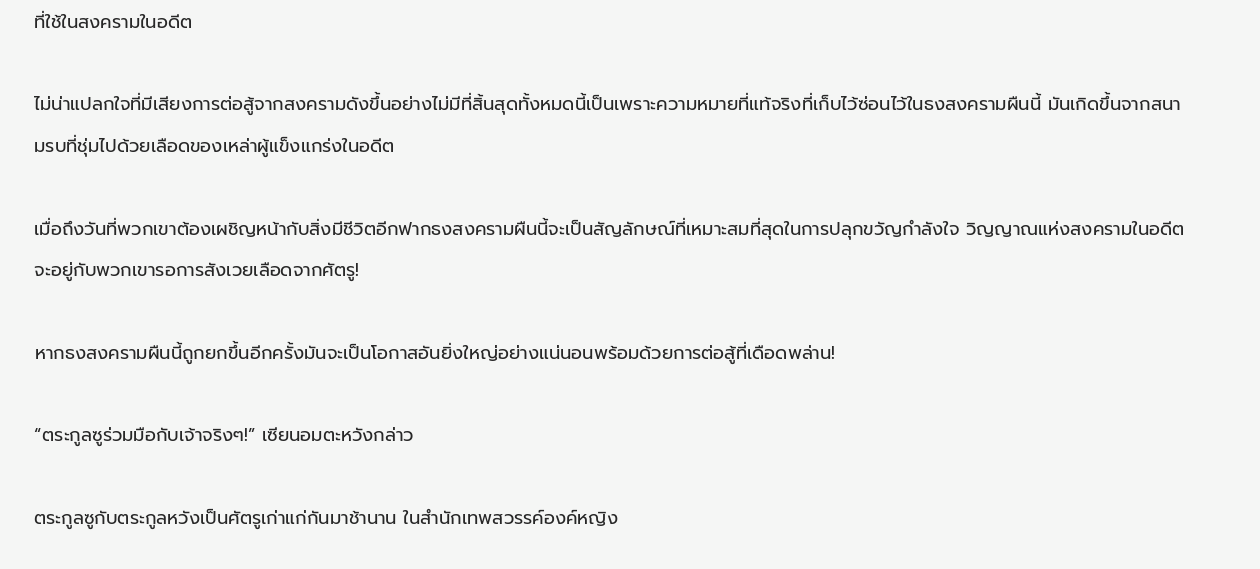ที่ใช้ในสงครามในอดีต

ไม่น่าแปลกใจที่มีเสียงการต่อสู้จากสงครามดังขึ้นอย่างไม่มีที่สิ้นสุดทั้งหมดนี้เป็นเพราะความหมายที่แท้จริงที่เก็บไว้ซ่อนไว้ในธงสงครามผืนนี้ มันเกิดขึ้นจากสนามรบที่ชุ่มไปด้วยเลือดของเหล่าผู้แข็งแกร่งในอดีต

เมื่อถึงวันที่พวกเขาต้องเผชิญหน้ากับสิ่งมีชีวิตอีกฟากธงสงครามผืนนี้จะเป็นสัญลักษณ์ที่เหมาะสมที่สุดในการปลุกขวัญกำลังใจ วิญญาณแห่งสงครามในอดีตจะอยู่กับพวกเขารอการสังเวยเลือดจากศัตรู!

หากธงสงครามผืนนี้ถูกยกขึ้นอีกครั้งมันจะเป็นโอกาสอันยิ่งใหญ่อย่างแน่นอนพร้อมด้วยการต่อสู้ที่เดือดพล่าน!

“ตระกูลซูร่วมมือกับเจ้าจริงๆ!” เซียนอมตะหวังกล่าว

ตระกูลซูกับตระกูลหวังเป็นศัตรูเก่าแก่กันมาช้านาน ในสำนักเทพสวรรค์องค์หญิง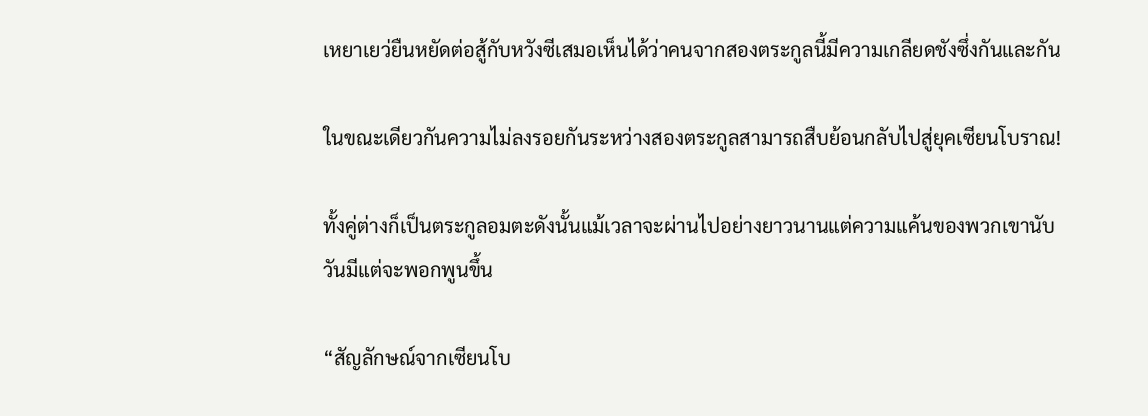เหยาเยว่ยืนหยัดต่อสู้กับหวังซีเสมอเห็นได้ว่าคนจากสองตระกูลนี้มีความเกลียดชังซึ่งกันและกัน

ในขณะเดียวกันความไม่ลงรอยกันระหว่างสองตระกูลสามารถสืบย้อนกลับไปสู่ยุคเซียนโบราณ!

ทั้งคู่ต่างก็เป็นตระกูลอมตะดังนั้นแม้เวลาจะผ่านไปอย่างยาวนานแต่ความแค้นของพวกเขานับวันมีแต่จะพอกพูนขึ้น

“สัญลักษณ์จากเซียนโบ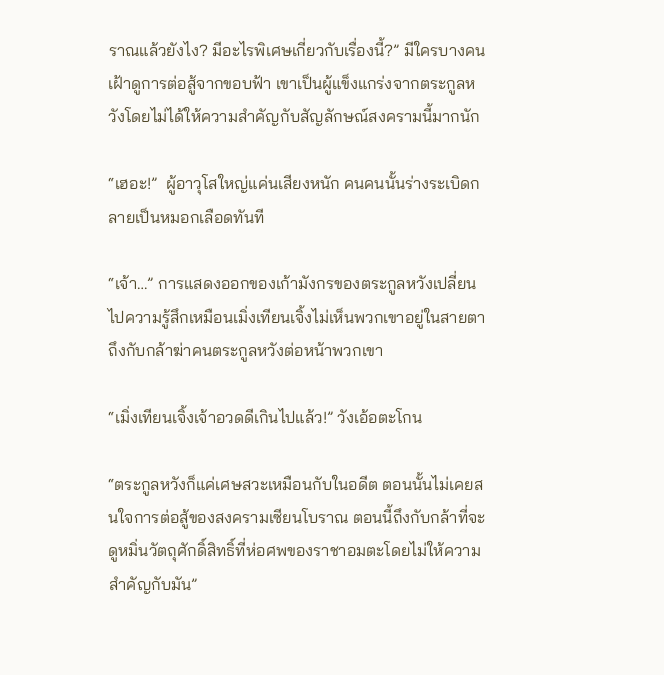ราณแล้วยังไง? มีอะไรพิเศษเกี่ยวกับเรื่องนี้?” มีใครบางคนเฝ้าดูการต่อสู้จากขอบฟ้า เขาเป็นผู้แข็งแกร่งจากตระกูลหวังโดยไม่ได้ให้ความสำคัญกับสัญลักษณ์สงครามนี้มากนัก

“เฮอะ!”  ผู้อาวุโสใหญ่แค่นเสียงหนัก คนคนนั้นร่างระเบิดกลายเป็นหมอกเลือดทันที

“เจ้า…” การแสดงออกของเก้ามังกรของตระกูลหวังเปลี่ยนไปความรู้สึกเหมือนเมิ่งเทียนเจิ้งไม่เห็นพวกเขาอยู่ในสายตา ถึงกับกล้าฆ่าคนตระกูลหวังต่อหน้าพวกเขา

“เมิ่งเทียนเจิ้งเจ้าอวดดีเกินไปแล้ว!” วังเอ้อตะโกน

“ตระกูลหวังก็แค่เศษสวะเหมือนกับในอดีต ตอนนั้นไม่เคยสนใจการต่อสู้ของสงครามเซียนโบราณ ตอนนี้ถึงกับกล้าที่จะดูหมิ่นวัตถุศักดิ์สิทธิ์ที่ห่อศพของราชาอมตะโดยไม่ให้ความสำคัญกับมัน”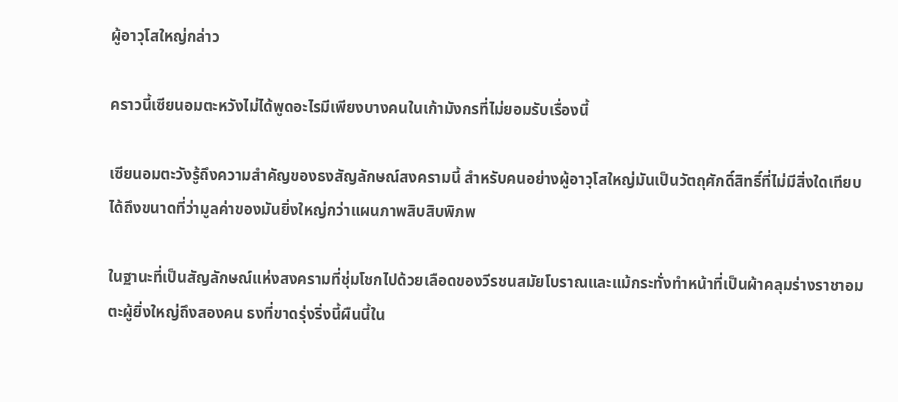ผู้อาวุโสใหญ่กล่าว

คราวนี้เซียนอมตะหวังไม่ได้พูดอะไรมีเพียงบางคนในเก้ามังกรที่ไม่ยอมรับเรื่องนี้

เซียนอมตะวังรู้ถึงความสำคัญของธงสัญลักษณ์สงครามนี้ สำหรับคนอย่างผู้อาวุโสใหญ่มันเป็นวัตถุศักดิ์สิทธิ์ที่ไม่มีสิ่งใดเทียบได้ถึงขนาดที่ว่ามูลค่าของมันยิ่งใหญ่กว่าแผนภาพสิบสิบพิภพ

ในฐานะที่เป็นสัญลักษณ์แห่งสงครามที่ชุ่มโชกไปด้วยเลือดของวีรชนสมัยโบราณและแม้กระทั่งทำหน้าที่เป็นผ้าคลุมร่างราชาอมตะผู้ยิ่งใหญ่ถึงสองคน ธงที่ขาดรุ่งริ่งนี้ผืนนี้ใน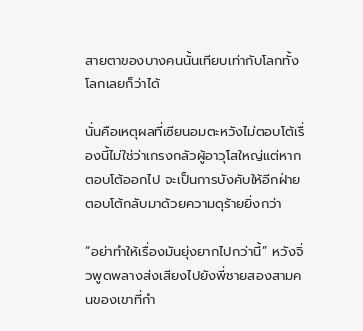สายตาของบางคนนั้นเทียบเท่ากับโลกทั้งโลกเลยก็ว่าได้

นั่นคือเหตุผลที่เซียนอมตะหวังไม่ตอบโต้เรื่องนี้ไม่ใช่ว่าเกรงกลัวผู้อาวุโสใหญ่แต่หากตอบโต้ออกไป จะเป็นการบังคับให้อีกฝ่ายตอบโต้กลับมาด้วยความดุร้ายยิ่งกว่า

“อย่าทำให้เรื่องมันยุ่งยากไปกว่านี้” หวังจิ่วพูดพลางส่งเสียงไปยังพี่ชายสองสามคนของเขาที่กำ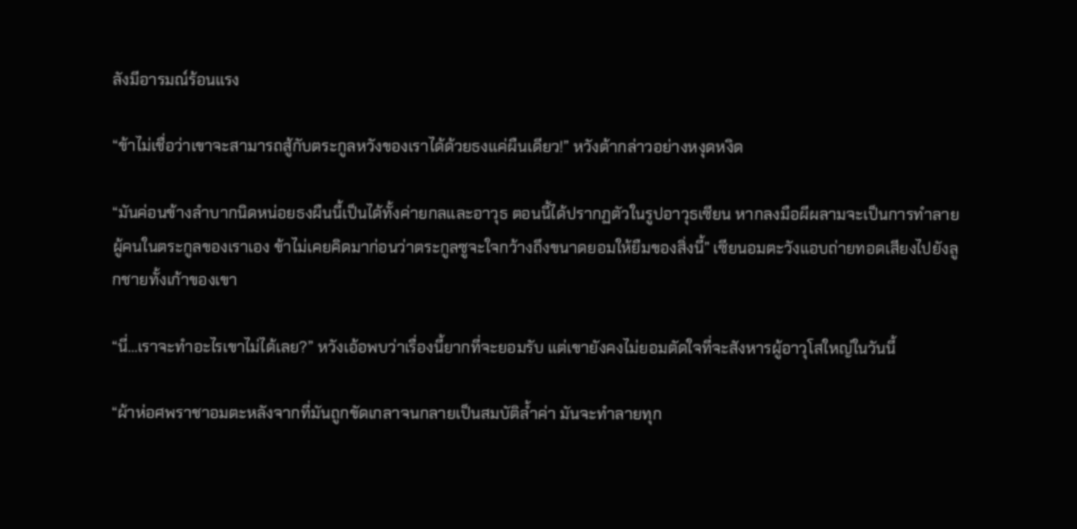ลังมีอารมณ์ร้อนแรง

“ข้าไม่เชื่อว่าเขาจะสามารถสู้กับตระกูลหวังของเราได้ด้วยธงแค่ผืนเดียว!” หวังต้ากล่าวอย่างหงุดหงิด

“มันค่อนข้างลำบากนิดหน่อยธงผืนนี้เป็นได้ทั้งค่ายกลและอาวุธ ตอนนี้ได้ปรากฏตัวในรูปอาวุธเซียน หากลงมือผีผลามจะเป็นการทำลายผู้คนในตระกูลของเราเอง ข้าไม่เคยคิดมาก่อนว่าตระกูลซูจะใจกว้างถึงขนาดยอมให้ยืมของสิ่งนี้” เซียนอมตะวังแอบถ่ายทอดเสียงไปยังลูกชายทั้งเก้าของเขา

“นี่…เราจะทำอะไรเขาไม่ได้เลย?” หวังเอ้อพบว่าเรื่องนี้ยากที่จะยอมรับ แต่เขายังคงไม่ยอมตัดใจที่จะสังหารผู้อาวุโสใหญ่ในวันนี้

“ผ้าห่อศพราชาอมตะหลังจากที่มันถูกขัดเกลาจนกลายเป็นสมบัติล้ำค่า มันจะทำลายทุก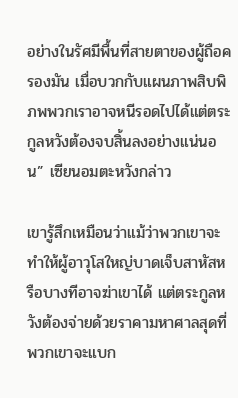อย่างในรัศมีพื้นที่สายตาของผู้ถือครองมัน เมื่อบวกกับแผนภาพสิบพิภพพวกเราอาจหนีรอดไปได้แต่ตระกูลหวังต้องจบสิ้นลงอย่างแน่นอน” เซียนอมตะหวังกล่าว

เขารู้สึกเหมือนว่าแม้ว่าพวกเขาจะทำให้ผู้อาวุโสใหญ่บาดเจ็บสาหัสหรือบางทีอาจฆ่าเขาได้ แต่ตระกูลหวังต้องจ่ายด้วยราคามหาศาลสุดที่พวกเขาจะแบก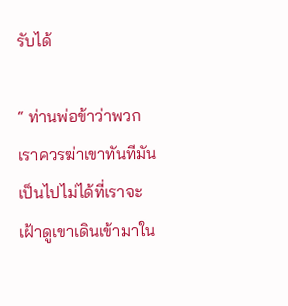รับได้

“ ท่านพ่อข้าว่าพวกเราควรฆ่าเขาทันทีมันเป็นไปไม่ได้ที่เราจะเฝ้าดูเขาเดินเข้ามาใน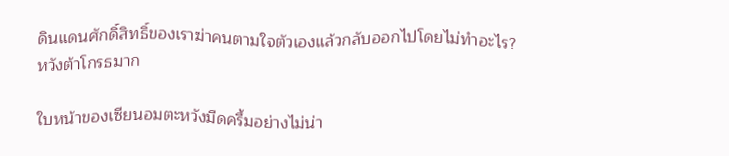ดินแดนศักดิ์สิทธิ์ของเราฆ่าคนตามใจตัวเองแล้วกลับออกไปโดยไม่ทำอะไร? หวังต้าโกรธมาก

ใบหน้าของเซียนอมตะหวังมืดครึ้มอย่างไม่น่า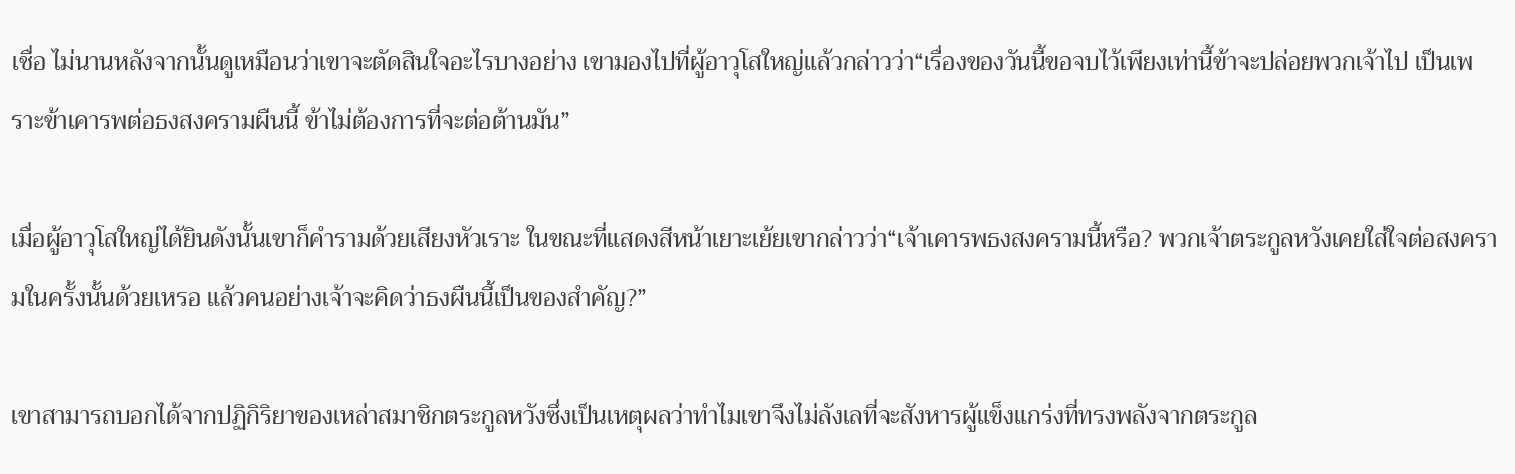เชื่อ ไม่นานหลังจากนั้นดูเหมือนว่าเขาจะตัดสินใจอะไรบางอย่าง เขามองไปที่ผู้อาวุโสใหญ่แล้วกล่าวว่า“เรื่องของวันนี้ขอจบไว้เพียงเท่านี้ข้าจะปล่อยพวกเจ้าไป เป็นเพราะข้าเคารพต่อธงสงครามผืนนี้ ข้าไม่ต้องการที่จะต่อต้านมัน”

เมื่อผู้อาวุโสใหญ่ได้ยินดังนั้นเขาก็คำรามด้วยเสียงหัวเราะ ในขณะที่แสดงสีหน้าเยาะเย้ยเขากล่าวว่า“เจ้าเคารพธงสงครามนี้หรือ? พวกเจ้าตระกูลหวังเคยใส่ใจต่อสงครามในครั้งนั้นด้วยเหรอ แล้วคนอย่างเจ้าจะคิดว่าธงผืนนี้เป็นของสำคัญ?”

เขาสามารถบอกได้จากปฏิกิริยาของเหล่าสมาชิกตระกูลหวังซึ่งเป็นเหตุผลว่าทำไมเขาจึงไม่ลังเลที่จะสังหารผู้แข็งแกร่งที่ทรงพลังจากตระกูล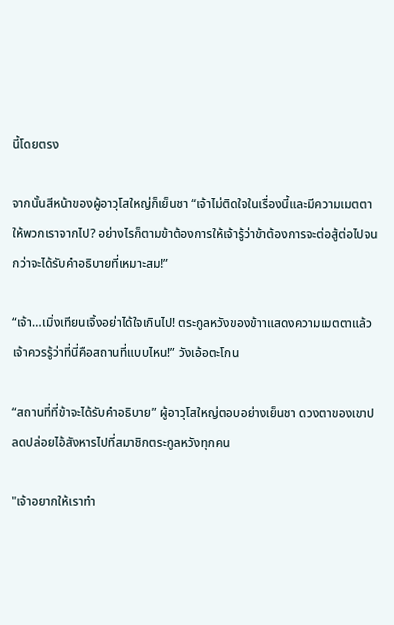นี้โดยตรง

จากนั้นสีหน้าของผู้อาวุโสใหญ่ก็เย็นชา “เจ้าไม่ติดใจในเรื่องนี้และมีความเมตตาให้พวกเราจากไป? อย่างไรก็ตามข้าต้องการให้เจ้ารู้ว่าข้าต้องการจะต่อสู้ต่อไปจนกว่าจะได้รับคำอธิบายที่เหมาะสม!”

“เจ้า…เมิ่งเทียนเจิ้งอย่าได้ใจเกินไป! ตระกูลหวังของข้าาแสดงความเมตตาแล้ว เจ้าควรรู้ว่าที่นี่คือสถานที่แบบไหน!” วังเอ้อตะโกน

“สถานที่ที่ข้าจะได้รับคำอธิบาย” ผู้อาวุโสใหญ่ตอบอย่างเย็นชา ดวงตาของเขาปลดปล่อยไอ้สังหารไปที่สมาชิกตระกูลหวังทุกคน

"เจ้าอยากให้เราทำ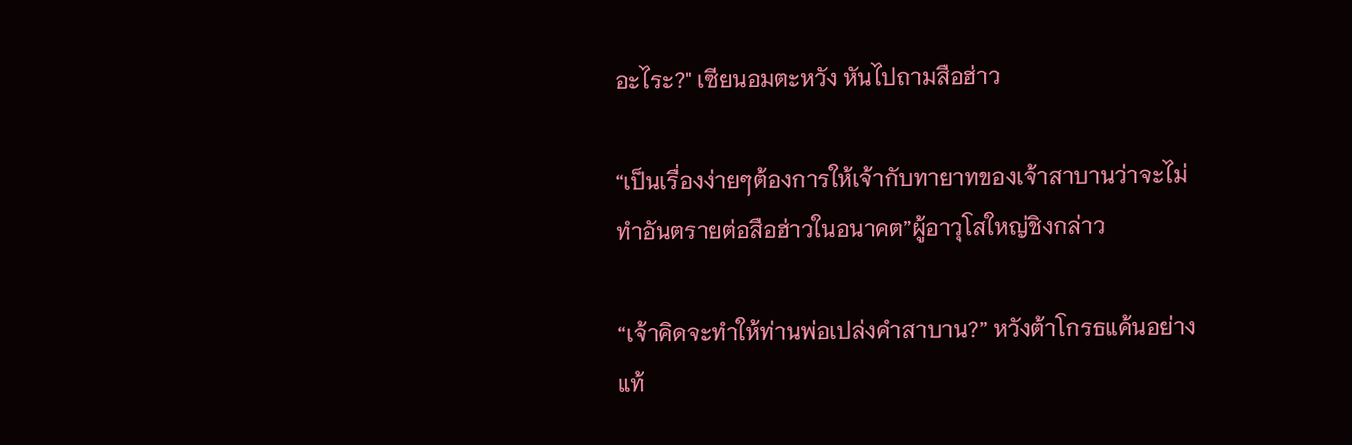อะไระ?" เซียนอมตะหวัง หันไปถามสือฮ่าว

“เป็นเรื่องง่ายๆต้องการให้เจ้ากับทายาทของเจ้าสาบานว่าจะไม่ทำอันตรายต่อสือฮ่าวในอนาคต”ผู้อาวุโสใหญ่ชิงกล่าว

“เจ้าคิดจะทำให้ท่านพ่อเปล่งคำสาบาน?” หวังต้าโกรธแค้นอย่างแท้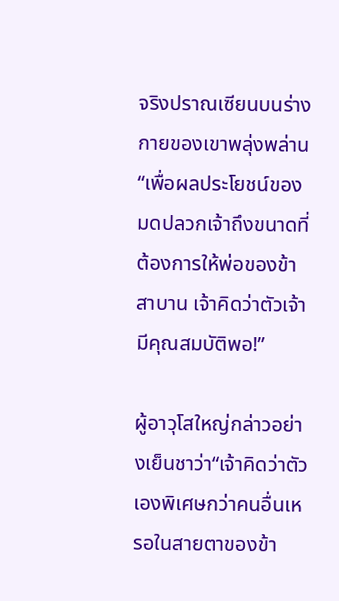จริงปราณเซียนบนร่างกายของเขาพลุ่งพล่าน “เพื่อผลประโยชน์ของมดปลวกเจ้าถึงขนาดที่ต้องการให้พ่อของข้าสาบาน เจ้าคิดว่าตัวเจ้ามีคุณสมบัติพอ!”

ผู้อาวุโสใหญ่กล่าวอย่างเย็นชาว่า“เจ้าคิดว่าตัวเองพิเศษกว่าคนอื่นเหรอในสายตาของข้า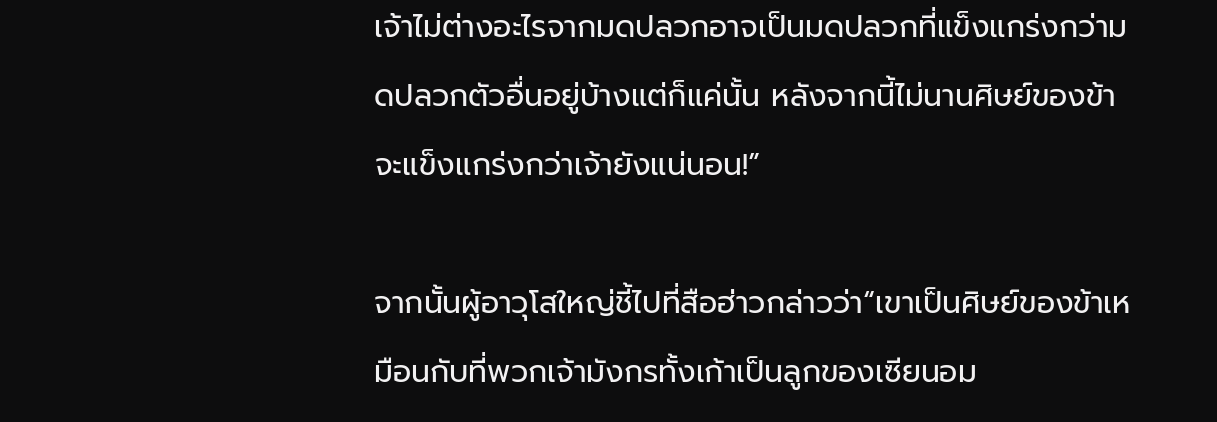เจ้าไม่ต่างอะไรจากมดปลวกอาจเป็นมดปลวกที่แข็งแกร่งกว่ามดปลวกตัวอื่นอยู่บ้างแต่ก็แค่นั้น หลังจากนี้ไม่นานศิษย์ของข้าจะแข็งแกร่งกว่าเจ้ายังแน่นอน!”

จากนั้นผู้อาวุโสใหญ่ชี้ไปที่สือฮ่าวกล่าวว่า“เขาเป็นศิษย์ของข้าเหมือนกับที่พวกเจ้ามังกรทั้งเก้าเป็นลูกของเซียนอม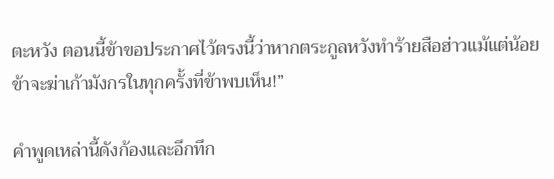ตะหวัง ตอนนี้ข้าขอประกาศไว้ตรงนี้ว่าหากตระกูลหวังทำร้ายสือฮ่าวแม้แต่น้อย ข้าจะฆ่าเก้ามังกรในทุกครั้งที่ข้าพบเห็น!”

คำพูดเหล่านี้ดังก้องและอึกทึก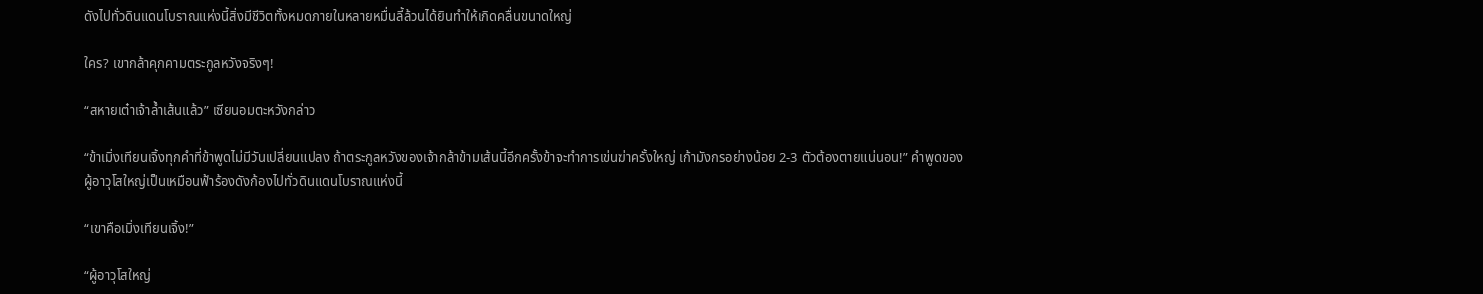ดังไปทั่วดินแดนโบราณแห่งนี้สิ่งมีชีวิตทั้งหมดภายในหลายหมื่นลี้ล้วนได้ยินทำให้เกิดคลื่นขนาดใหญ่

ใคร? เขากล้าคุกคามตระกูลหวังจริงๆ!

“สหายเต๋าเจ้าล้ำเส้นแล้ว” เซียนอมตะหวังกล่าว

“ข้าเมิ่งเทียนเจิ้งทุกคำที่ข้าพูดไม่มีวันเปลี่ยนแปลง ถ้าตระกูลหวังของเจ้ากล้าข้ามเส้นนี้อีกครั้งข้าจะทำการเข่นฆ่าครั้งใหญ่ เก้ามังกรอย่างน้อย 2-3 ตัวต้องตายแน่นอน!” คำพูดของผู้อาวุโสใหญ่เป็นเหมือนฟ้าร้องดังก้องไปทั่วดินแดนโบราณแห่งนี้

“เขาคือเมิ่งเทียนเจิ้ง!”

“ผู้อาวุโสใหญ่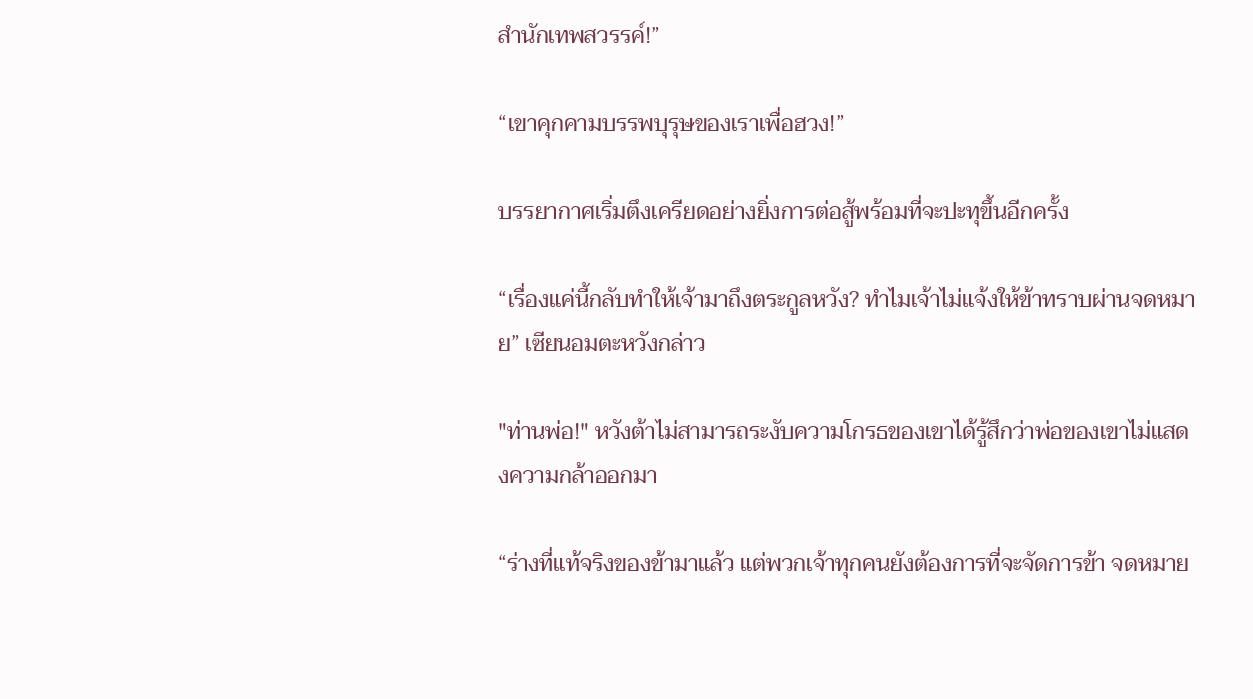สำนักเทพสวรรค์!”

“เขาคุกคามบรรพบุรุษของเราเพื่อฮวง!”

บรรยากาศเริ่มตึงเครียดอย่างยิ่งการต่อสู้พร้อมที่จะปะทุขึ้นอีกครั้ง

“เรื่องแค่นี้กลับทำให้เจ้ามาถึงตระกูลหวัง? ทำไมเจ้าไม่แจ้งให้ข้าทราบผ่านจดหมาย” เซียนอมตะหวังกล่าว

"ท่านพ่อ!" หวังต้าไม่สามารถระงับความโกรธของเขาได้รู้สึกว่าพ่อของเขาไม่แสดงความกล้าออกมา

“ร่างที่แท้จริงของข้ามาแล้ว แต่พวกเจ้าทุกคนยังต้องการที่จะจัดการข้า จดหมาย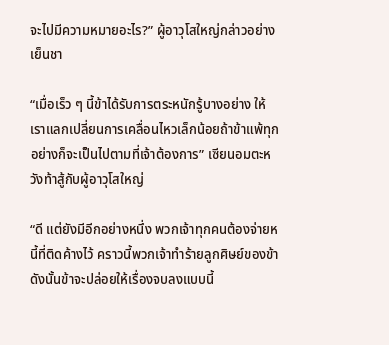จะไปมีความหมายอะไร?” ผู้อาวุโสใหญ่กล่าวอย่างเย็นชา

“เมื่อเร็ว ๆ นี้ข้าได้รับการตระหนักรู้บางอย่าง ให้เราแลกเปลี่ยนการเคลื่อนไหวเล็กน้อยถ้าข้าแพ้ทุกอย่างก็จะเป็นไปตามที่เจ้าต้องการ” เซียนอมตะหวังท้าสู้กับผู้อาวุโสใหญ่

“ดี แต่ยังมีอีกอย่างหนึ่ง พวกเจ้าทุกคนต้องจ่ายหนี้ที่ติดค้างไว้ คราวนี้พวกเจ้าทำร้ายลูกศิษย์ของข้าดังนั้นข้าจะปล่อยให้เรื่องจบลงแบบนี้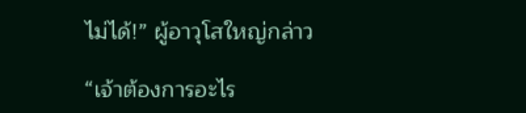ไม่ได้!” ผู้อาวุโสใหญ่กล่าว

“เจ้าต้องการอะไร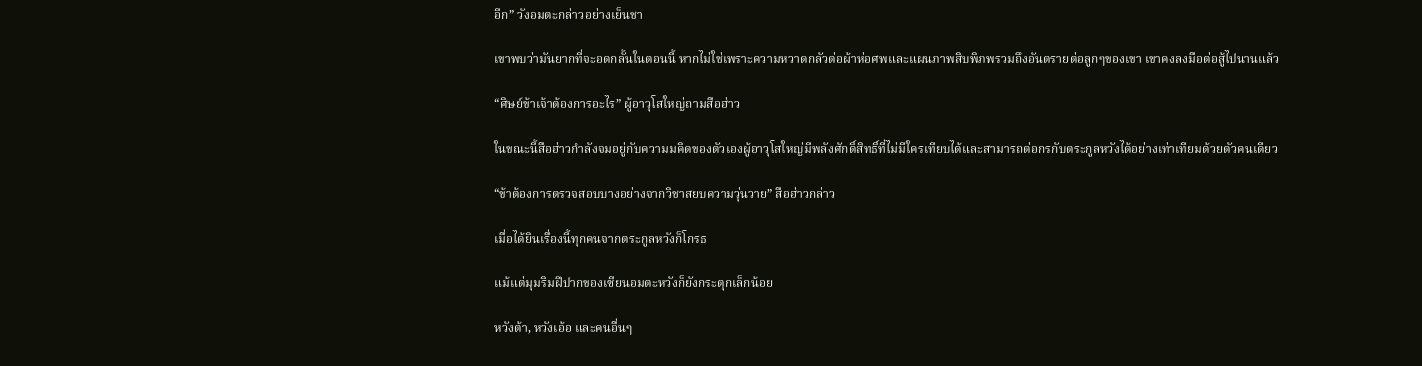อีก” วังอมตะกล่าวอย่างเย็นชา

เขาพบว่ามันยากที่จะอดกลั้นในตอนนี้ หากไม่ใช่เพราะความหวาดกลัวต่อผ้าห่อศพและแผนภาพสิบพิภพรวมถึงอันตรายต่อลูกๆของเขา เขาคงลงมือต่อสู้ไปนานแล้ว

“ศิษย์ข้าเจ้าต้องการอะไร” ผู้อาวุโสใหญ่ถามสือฮ่าว

ในขณะนี้สือฮ่าวกำลังจมอยู่กับความมคิดของตัวเองผู้อาวุโสใหญ่มีพลังศักดิ์สิทธิ์ที่ไม่มีใครเทียบได้และสามารถต่อกรกับตระกูลหวังได้อย่างเท่าเทียมด้วยตัวคนเดียว

“ข้าต้องการตรวจสอบบางอย่างจากวิชาสยบความวุ่นวาย” สือฮ่าวกล่าว

เมื่อได้ยินเรื่องนี้ทุกคนจากตระกูลหวังก็โกรธ

แม้แต่มุมริมฝีปากของเซียนอมตะหวังก็ยังกระตุกเล็กน้อย

หวังต้า, หวังเอ้อ และคนอื่นๆ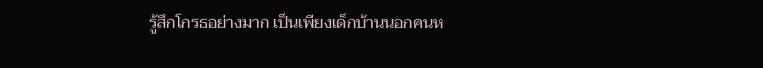รู้สึกโกรธอย่างมาก เป็นเพียงเด็กบ้านนอกคนห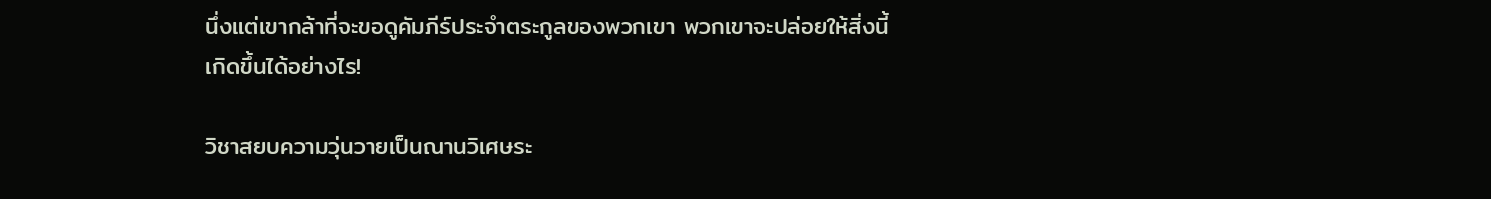นึ่งแต่เขากล้าที่จะขอดูคัมภีร์ประจำตระกูลของพวกเขา พวกเขาจะปล่อยให้สิ่งนี้เกิดขึ้นได้อย่างไร!

วิชาสยบความวุ่นวายเป็นณานวิเศษระ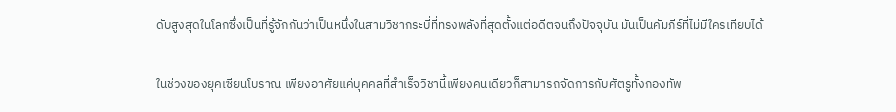ดับสูงสุดในโลกซึ่งเป็นที่รู้จักกันว่าเป็นหนึ่งในสามวิชากระบี่ที่ทรงพลังที่สุดตั้งแต่อดีตจนถึงปัจจุบัน มันเป็นคัมภีร์ที่ไม่มีใครเทียบได้

ในช่วงของยุคเซียนโบราณ เพียงอาศัยแค่บุคคลที่สำเร็จวิชานี้เพียงคนเดียวก็สามารถจัดการกับศัตรูทั้งกองทัพ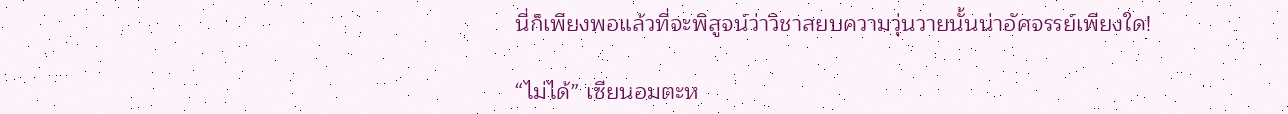นี่ก็เพียงพอแล้วที่จะพิสูจน์ว่าวิชาสยบความวุ่นวายนั้นน่าอัศจรรย์เพียงใด!

“ไม่ได้” เซียนอมตะห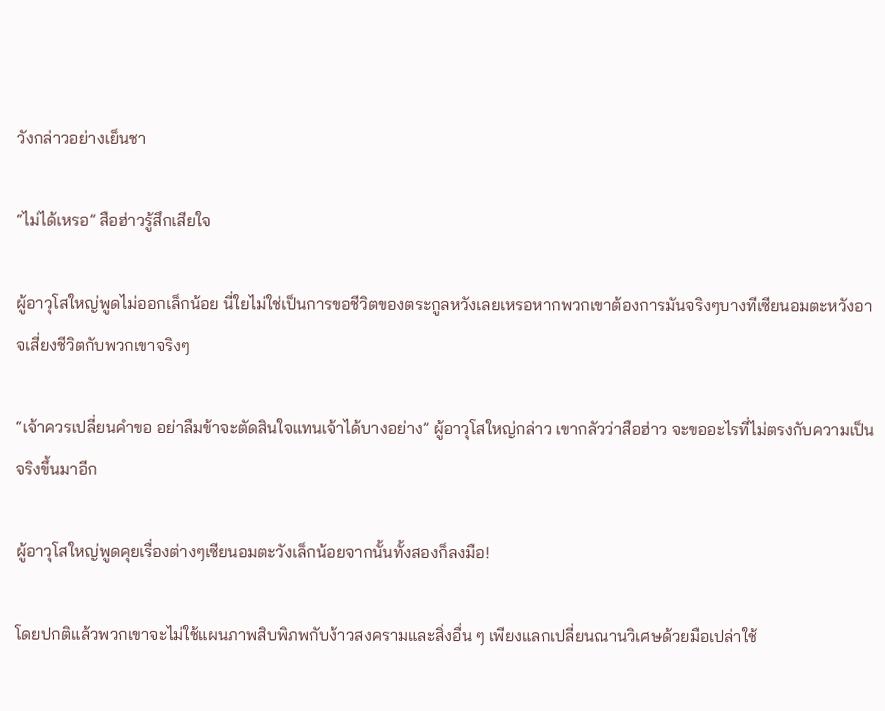วังกล่าวอย่างเย็นชา

“ไม่ได้เหรอ” สือฮ่าวรู้สึกเสียใจ

ผู้อาวุโสใหญ่พูดไม่ออกเล็กน้อย นี่ใยไม่ใช่เป็นการขอชีวิตของตระกูลหวังเลยเหรอหากพวกเขาต้องการมันจริงๆบางทีเซียนอมตะหวังอาจเสี่ยงชีวิตกับพวกเขาจริงๆ

“เจ้าควรเปลี่ยนคำขอ อย่าลืมข้าจะตัดสินใจแทนเจ้าได้บางอย่าง” ผู้อาวุโสใหญ่กล่าว เขากลัวว่าสือฮ่าว จะขออะไรที่ไม่ตรงกับความเป็นจริงขึ้นมาอีก

ผู้อาวุโสใหญ่พูดคุยเรื่องต่างๆเซียนอมตะวังเล็กน้อยจากนั้นทั้งสองก็ลงมือ!

โดยปกติแล้วพวกเขาจะไม่ใช้แผนภาพสิบพิภพกับง้าวสงครามและสิ่งอื่น ๆ เพียงแลกเปลี่ยนณานวิเศษด้วยมือเปล่าใช้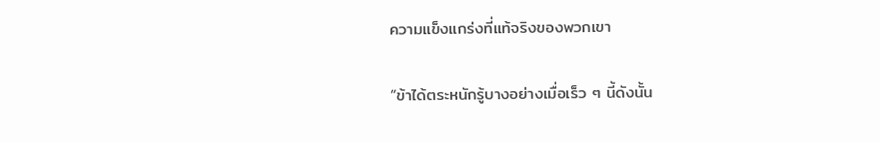ความแข็งแกร่งที่แท้จริงของพวกเขา

“ข้าได้ตระหนักรู้บางอย่างเมื่อเร็ว ๆ นี้ดังนั้น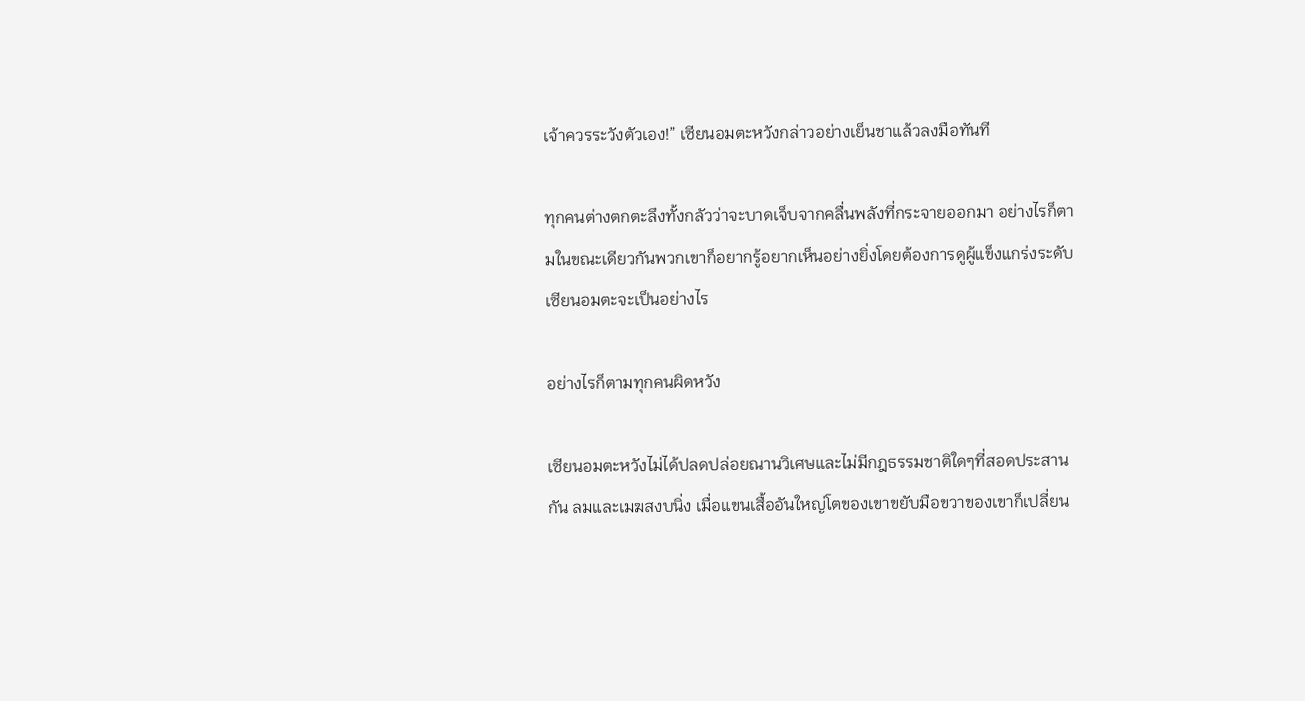เจ้าควรระวังตัวเอง!” เซียนอมตะหวังกล่าวอย่างเย็นชาแล้วลงมือทันที

ทุกคนต่างตกตะลึงทั้งกลัวว่าจะบาดเจ็บจากคลื่นพลังที่กระจายออกมา อย่างไรก็ตามในขณะเดียวกันพวกเขาก็อยากรู้อยากเห็นอย่างยิ่งโดยต้องการดูผู้แข็งแกร่งระดับเซียนอมตะจะเป็นอย่างไร

อย่างไรก็ตามทุกคนผิดหวัง

เซียนอมตะหวังไม่ได้ปลดปล่อยณานวิเศษและไม่มีกฎธรรมชาติใดๆที่สอดประสานกัน ลมและเมฆสงบนิ่ง เมื่อแขนเสื้ออันใหญ่โตของเขาขยับมือขวาของเขาก็เปลี่ยน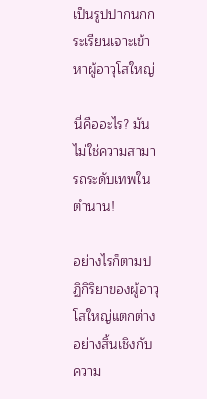เป็นรูปปากนกกระเรียนเจาะเข้าหาผู้อาวุโสใหญ่

นี่คืออะไร? มันไม่ใช่ความสามารถระดับเทพในตำนาน!

อย่างไรก็ตามปฏิกิริยาของผู้อาวุโสใหญ่แตกต่างอย่างสิ้นเชิงกับความ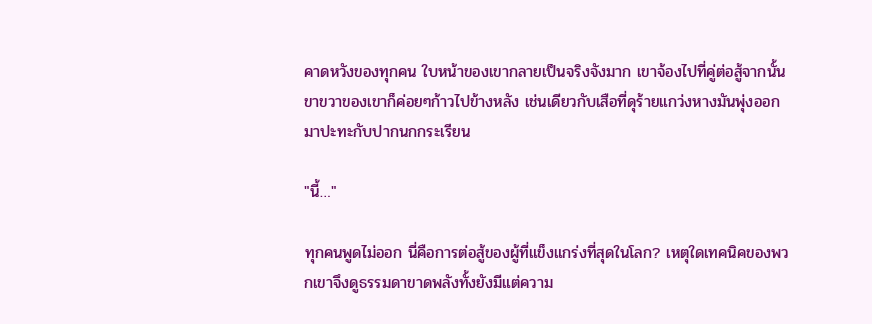คาดหวังของทุกคน ใบหน้าของเขากลายเป็นจริงจังมาก เขาจ้องไปที่คู่ต่อสู้จากนั้นขาขวาของเขาก็ค่อยๆก้าวไปข้างหลัง เช่นเดียวกับเสือที่ดุร้ายแกว่งหางมันพุ่งออกมาปะทะกับปากนกกระเรียน

"นี้…"

ทุกคนพูดไม่ออก นี่คือการต่อสู้ของผู้ที่แข็งแกร่งที่สุดในโลก? เหตุใดเทคนิคของพวกเขาจึงดูธรรมดาขาดพลังทั้งยังมีแต่ความ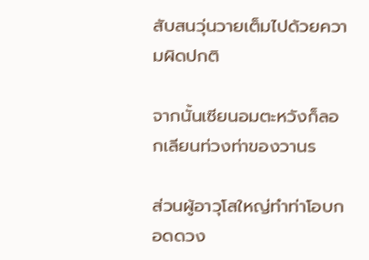สับสนวุ่นวายเต็มไปด้วยความผิดปกติ

จากนั้นเซียนอมตะหวังก็ลอกเลียนท่วงท่าของวานร

ส่วนผู้อาวุโสใหญ่ทำท่าโอบกอดดวง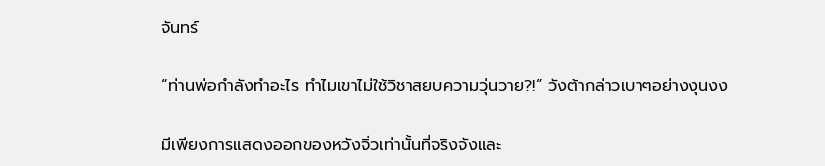จันทร์

“ท่านพ่อกำลังทำอะไร ทำไมเขาไม่ใช้วิชาสยบความวุ่นวาย?!” วังต้ากล่าวเบาๆอย่างงุนงง

มีเพียงการแสดงออกของหวังจิ่วเท่านั้นที่จริงจังและ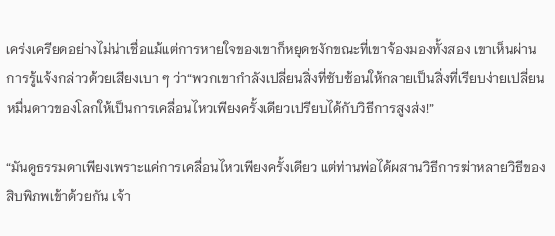เคร่งเครียดอย่างไม่น่าเชื่อแม้แต่การหายใจของเขาก็หยุดชงักขณะที่เขาจ้องมองทั้งสอง เขาเห็นผ่านการรู้แจ้งกล่าวด้วยเสียงเบา ๆ ว่า“พวกเขากำลังเปลี่ยนสิ่งที่ซับซ้อนให้กลายเป็นสิ่งที่เรียบง่ายเปลี่ยนหมื่นดาวของโลกให้เป็นการเคลื่อนไหวเพียงครั้งเดียวเปรียบได้กับวิธีการสูงส่ง!”

“มันดูธรรมดาเพียงเพราะแค่การเคลื่อนไหวเพียงครั้งเดียว แต่ท่านพ่อได้ผสานวิธีการฆ่าหลายวิธีของสิบพิภพเข้าด้วยกัน เจ้า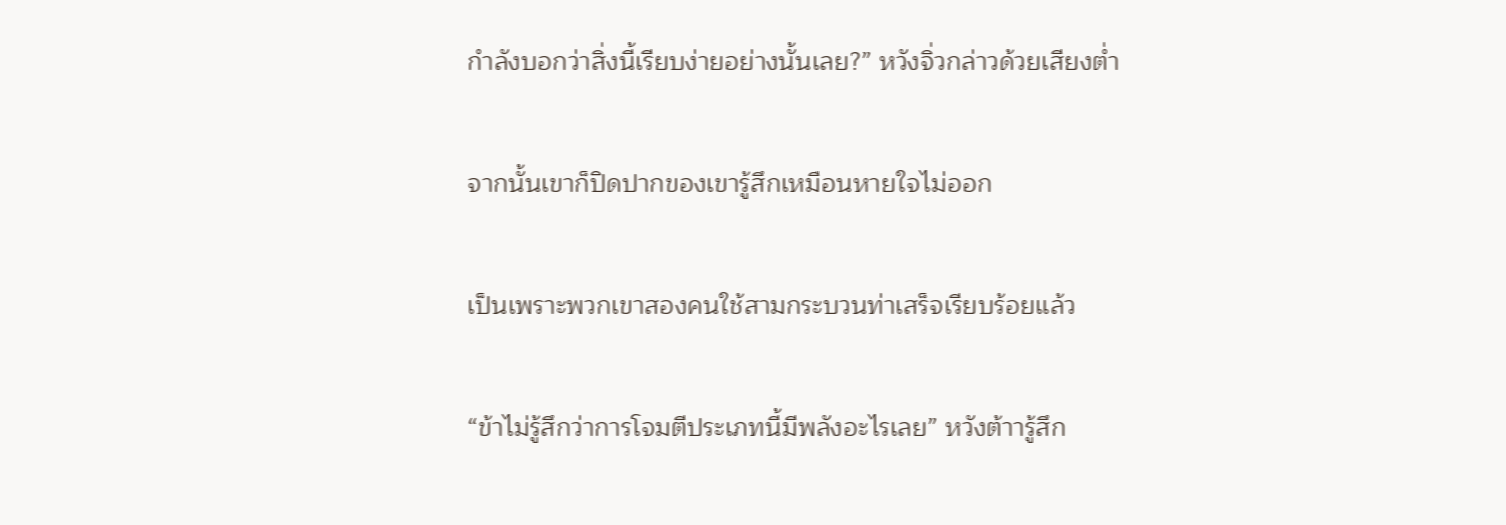กำลังบอกว่าสิ่งนี้เรียบง่ายอย่างนั้นเลย?” หวังจิ่วกล่าวด้วยเสียงต่ำ

จากนั้นเขาก็ปิดปากของเขารู้สึกเหมือนหายใจไม่ออก

เป็นเพราะพวกเขาสองคนใช้สามกระบวนท่าเสร็จเรียบร้อยแล้ว

“ข้าไม่รู้สึกว่าการโจมตีประเภทนี้มีพลังอะไรเลย” หวังต้าารู้สึก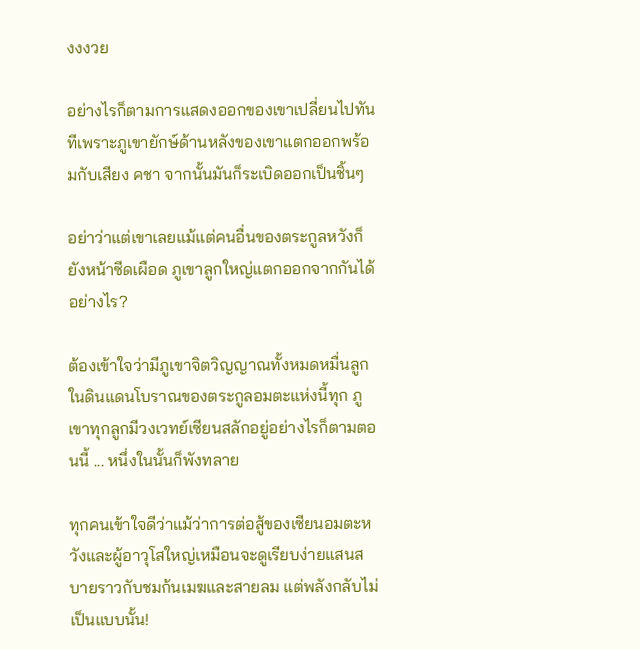งงงวย

อย่างไรก็ตามการแสดงออกของเขาเปลี่ยนไปทันทีเพราะภูเขายักษ์ด้านหลังของเขาแตกออกพร้อมกับเสียง คชา จากนั้นมันก็ระเบิดออกเป็นชิ้นๆ

อย่าว่าแต่เขาเลยแม้แต่คนอื่นของตระกูลหวังก็ยังหน้าซีดเผือด ภูเขาลูกใหญ่แตกออกจากกันได้อย่างไร?

ต้องเข้าใจว่ามีภูเขาจิตวิญญาณทั้งหมดหมื่นลูกในดินแดนโบราณของตระกูลอมตะแห่งนี้ทุก ภูเขาทุกลูกมีวงเวทย์เซียนสลักอยู่อย่างไรก็ตามตอนนี้ ... หนึ่งในนั้นก็พังทลาย

ทุกคนเข้าใจดีว่าแม้ว่าการต่อสู้ของเซียนอมตะหวังและผู้อาวุโสใหญ่เหมือนจะดูเรียบง่ายแสนสบายราวกับชมก้นเมฆและสายลม แต่พลังกลับไม่เป็นแบบนั้น!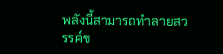พลังนี้สามารถทำลายสวรรค์ข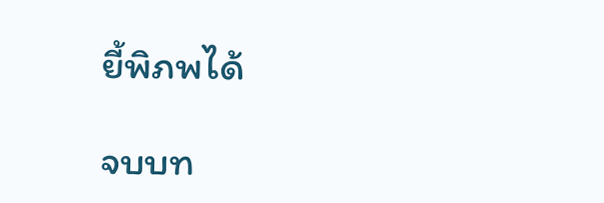ยี้พิภพได้

จบบท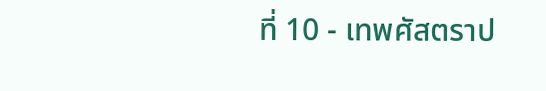ที่ 10 - เทพศัสตราป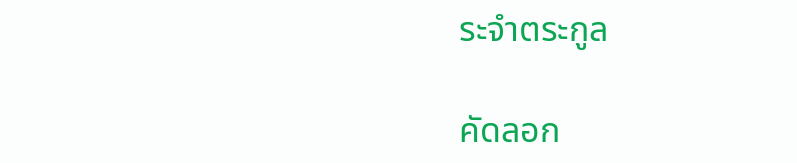ระจำตระกูล

คัดลอก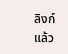ลิงก์แล้ว